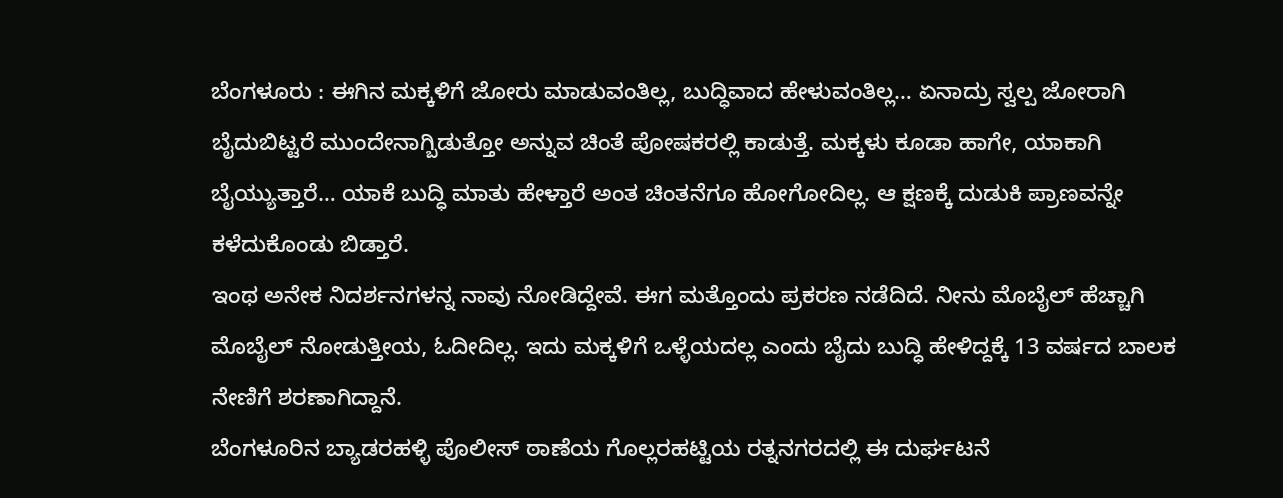ಬೆಂಗಳೂರು : ಈಗಿನ ಮಕ್ಕಳಿಗೆ ಜೋರು ಮಾಡುವಂತಿಲ್ಲ, ಬುದ್ಧಿವಾದ ಹೇಳುವಂತಿಲ್ಲ… ಏನಾದ್ರು ಸ್ವಲ್ಪ ಜೋರಾಗಿ ಬೈದುಬಿಟ್ಟರೆ ಮುಂದೇನಾಗ್ಬಿಡುತ್ತೋ ಅನ್ನುವ ಚಿಂತೆ ಪೋಷಕರಲ್ಲಿ ಕಾಡುತ್ತೆ. ಮಕ್ಕಳು ಕೂಡಾ ಹಾಗೇ, ಯಾಕಾಗಿ ಬೈಯ್ಯುತ್ತಾರೆ… ಯಾಕೆ ಬುದ್ಧಿ ಮಾತು ಹೇಳ್ತಾರೆ ಅಂತ ಚಿಂತನೆಗೂ ಹೋಗೋದಿಲ್ಲ. ಆ ಕ್ಷಣಕ್ಕೆ ದುಡುಕಿ ಪ್ರಾಣವನ್ನೇ ಕಳೆದುಕೊಂಡು ಬಿಡ್ತಾರೆ.
ಇಂಥ ಅನೇಕ ನಿದರ್ಶನಗಳನ್ನ ನಾವು ನೋಡಿದ್ದೇವೆ. ಈಗ ಮತ್ತೊಂದು ಪ್ರಕರಣ ನಡೆದಿದೆ. ನೀನು ಮೊಬೈಲ್ ಹೆಚ್ಚಾಗಿ ಮೊಬೈಲ್ ನೋಡುತ್ತೀಯ, ಓದೀದಿಲ್ಲ. ಇದು ಮಕ್ಕಳಿಗೆ ಒಳ್ಳೆಯದಲ್ಲ ಎಂದು ಬೈದು ಬುದ್ಧಿ ಹೇಳಿದ್ದಕ್ಕೆ 13 ವರ್ಷದ ಬಾಲಕ ನೇಣಿಗೆ ಶರಣಾಗಿದ್ದಾನೆ.
ಬೆಂಗಳೂರಿನ ಬ್ಯಾಡರಹಳ್ಳಿ ಪೊಲೀಸ್ ಠಾಣೆಯ ಗೊಲ್ಲರಹಟ್ಟಿಯ ರತ್ನನಗರದಲ್ಲಿ ಈ ದುರ್ಘಟನೆ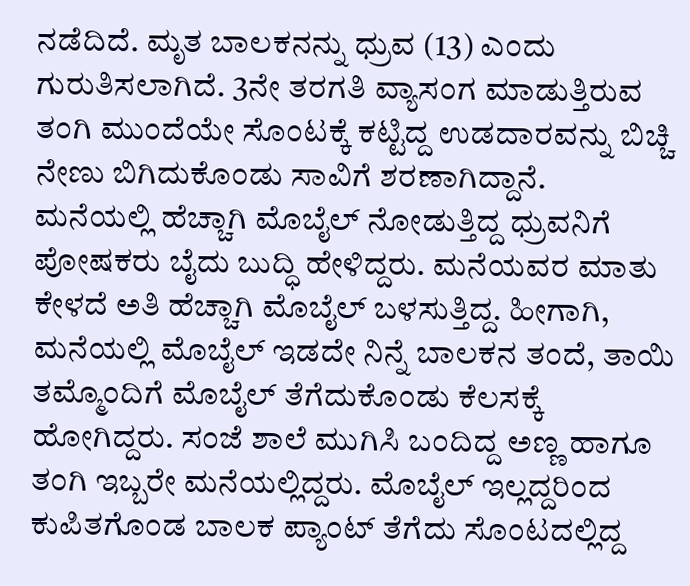ನಡೆದಿದೆ. ಮೃತ ಬಾಲಕನನ್ನು ಧ್ರುವ (13) ಎಂದು ಗುರುತಿಸಲಾಗಿದೆ. 3ನೇ ತರಗತಿ ವ್ಯಾಸಂಗ ಮಾಡುತ್ತಿರುವ ತಂಗಿ ಮುಂದೆಯೇ ಸೊಂಟಕ್ಕೆ ಕಟ್ಟಿದ್ದ ಉಡದಾರವನ್ನು ಬಿಚ್ಚಿ ನೇಣು ಬಿಗಿದುಕೊಂಡು ಸಾವಿಗೆ ಶರಣಾಗಿದ್ದಾನೆ.
ಮನೆಯಲ್ಲಿ ಹೆಚ್ಚಾಗಿ ಮೊಬೈಲ್ ನೋಡುತ್ತಿದ್ದ ಧ್ರುವನಿಗೆ ಪೋಷಕರು ಬೈದು ಬುದ್ಧಿ ಹೇಳಿದ್ದರು. ಮನೆಯವರ ಮಾತು ಕೇಳದೆ ಅತಿ ಹೆಚ್ಚಾಗಿ ಮೊಬೈಲ್ ಬಳಸುತ್ತಿದ್ದ. ಹೀಗಾಗಿ, ಮನೆಯಲ್ಲಿ ಮೊಬೈಲ್ ಇಡದೇ ನಿನ್ನೆ ಬಾಲಕನ ತಂದೆ, ತಾಯಿ ತಮ್ಮೊಂದಿಗೆ ಮೊಬೈಲ್ ತೆಗೆದುಕೊಂಡು ಕೆಲಸಕ್ಕೆ ಹೋಗಿದ್ದರು. ಸಂಜೆ ಶಾಲೆ ಮುಗಿಸಿ ಬಂದಿದ್ದ ಅಣ್ಣ ಹಾಗೂ ತಂಗಿ ಇಬ್ಬರೇ ಮನೆಯಲ್ಲಿದ್ದರು. ಮೊಬೈಲ್ ಇಲ್ಲದ್ದರಿಂದ ಕುಪಿತಗೊಂಡ ಬಾಲಕ ಪ್ಯಾಂಟ್ ತೆಗೆದು ಸೊಂಟದಲ್ಲಿದ್ದ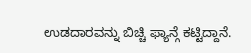ಉಡದಾರವನ್ನು ಬಿಚ್ಚಿ ಫ್ಯಾನ್ಗೆ ಕಟ್ಟಿದ್ದಾನೆ.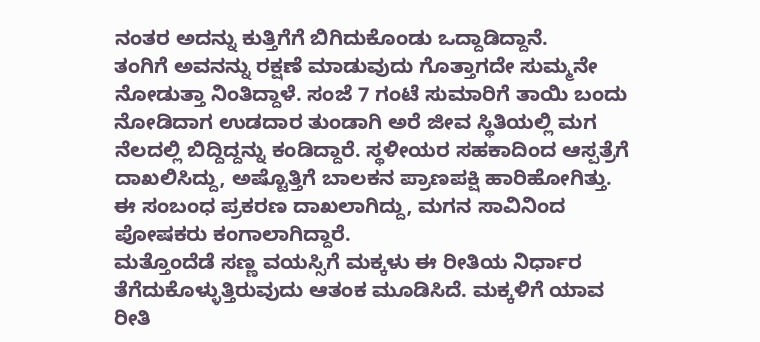ನಂತರ ಅದನ್ನು ಕುತ್ತಿಗೆಗೆ ಬಿಗಿದುಕೊಂಡು ಒದ್ದಾಡಿದ್ದಾನೆ.
ತಂಗಿಗೆ ಅವನನ್ನು ರಕ್ಷಣೆ ಮಾಡುವುದು ಗೊತ್ತಾಗದೇ ಸುಮ್ಮನೇ ನೋಡುತ್ತಾ ನಿಂತಿದ್ದಾಳೆ. ಸಂಜೆ 7 ಗಂಟೆ ಸುಮಾರಿಗೆ ತಾಯಿ ಬಂದು ನೋಡಿದಾಗ ಉಡದಾರ ತುಂಡಾಗಿ ಅರೆ ಜೀವ ಸ್ಥಿತಿಯಲ್ಲಿ ಮಗ ನೆಲದಲ್ಲಿ ಬಿದ್ದಿದ್ದನ್ನು ಕಂಡಿದ್ದಾರೆ. ಸ್ಥಳೀಯರ ಸಹಕಾದಿಂದ ಆಸ್ಪತ್ರೆಗೆ ದಾಖಲಿಸಿದ್ದು, ಅಷ್ಟೊತ್ತಿಗೆ ಬಾಲಕನ ಪ್ರಾಣಪಕ್ಷಿ ಹಾರಿಹೋಗಿತ್ತು. ಈ ಸಂಬಂಧ ಪ್ರಕರಣ ದಾಖಲಾಗಿದ್ದು, ಮಗನ ಸಾವಿನಿಂದ ಪೋಷಕರು ಕಂಗಾಲಾಗಿದ್ದಾರೆ.
ಮತ್ತೊಂದೆಡೆ ಸಣ್ಣ ವಯಸ್ಸಿಗೆ ಮಕ್ಕಳು ಈ ರೀತಿಯ ನಿರ್ಧಾರ ತೆಗೆದುಕೊಳ್ಳುತ್ತಿರುವುದು ಆತಂಕ ಮೂಡಿಸಿದೆ. ಮಕ್ಕಳಿಗೆ ಯಾವ ರೀತಿ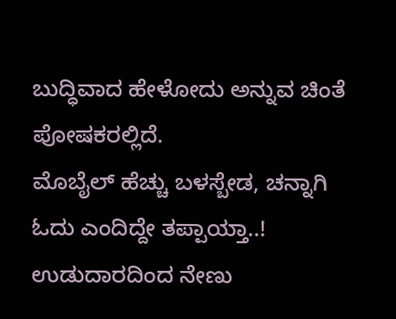ಬುದ್ಧಿವಾದ ಹೇಳೋದು ಅನ್ನುವ ಚಿಂತೆ ಪೋಷಕರಲ್ಲಿದೆ.
ಮೊಬೈಲ್ ಹೆಚ್ಚು ಬಳಸ್ಬೇಡ, ಚನ್ನಾಗಿ ಓದು ಎಂದಿದ್ದೇ ತಪ್ಪಾಯ್ತಾ..! ಉಡುದಾರದಿಂದ ನೇಣು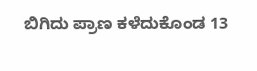ಬಿಗಿದು ಪ್ರಾಣ ಕಳೆದುಕೊಂಡ 13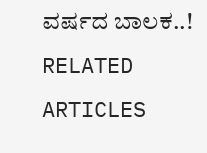ವರ್ಷದ ಬಾಲಕ..!
RELATED ARTICLES